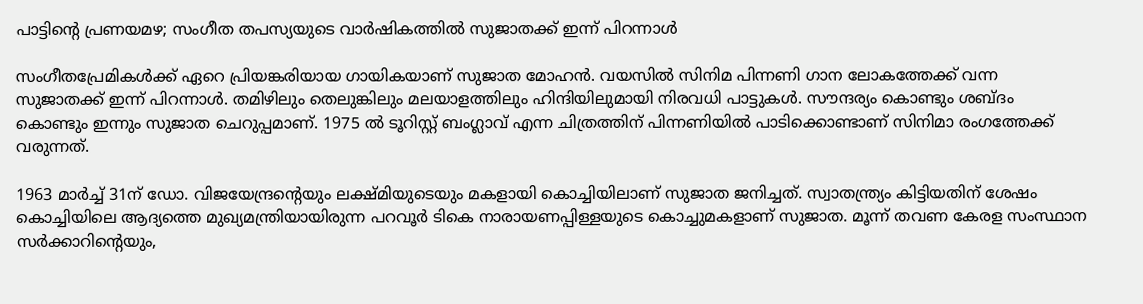പാട്ടിന്‍റെ പ്രണയമഴ; സംഗീത തപസ്യയുടെ വാര്‍ഷികത്തില്‍ സുജാതക്ക് ഇന്ന് പിറന്നാൾ

സംഗീതപ്രേമികള്‍ക്ക് ഏറെ പ്രിയങ്കരിയായ ഗായികയാണ് സുജാത മോഹന്‍. വയസിൽ സിനിമ പിന്നണി ഗാന ലോകത്തേക്ക് വന്ന സുജാതക്ക് ഇന്ന് പിറന്നാൾ. തമിഴിലും തെലുങ്കിലും മലയാളത്തിലും ഹിന്ദിയിലുമായി നിരവധി പാട്ടുകൾ. സൗന്ദര്യം കൊണ്ടും ശബ്ദം കൊണ്ടും ഇന്നും സുജാത ചെറുപ്പമാണ്. 1975 ല്‍ ടൂറിസ്റ്റ് ബംഗ്ലാവ് എന്ന ചിത്രത്തിന് പിന്നണിയില്‍ പാടിക്കൊണ്ടാണ് സിനിമാ രംഗത്തേക്ക് വരുന്നത്.

1963 മാർച്ച് 31ന് ഡോ. വിജയേന്ദ്രന്റെയും ലക്ഷ്മിയുടെയും മകളായി കൊച്ചിയിലാണ് സുജാത ജനിച്ചത്. സ്വാതന്ത്ര്യം കിട്ടിയതിന് ശേഷം കൊച്ചിയിലെ ആദ്യത്തെ മുഖ്യമന്ത്രിയായിരുന്ന പറവൂര്‍ ടികെ നാരായണപ്പിള്ളയുടെ കൊച്ചുമകളാണ് സുജാത. മൂന്ന് തവണ കേരള സംസ്ഥാന സര്‍ക്കാറിന്റെയും,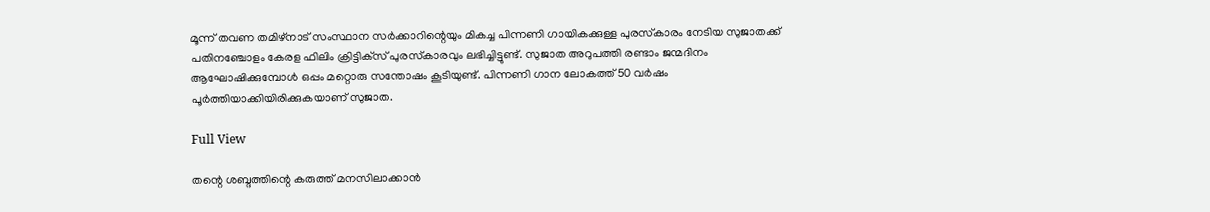മൂന്ന് തവണ തമിഴ്‌നാട് സംസ്ഥാന സര്‍ക്കാറിന്റെയും മികച്ച പിന്നണി ഗായികക്കുള്ള പുരസ്‌കാരം നേടിയ സുജാതക്ക് പതിനഞ്ചോളം കേരള ഫിലിം ക്രിട്ടിക്‌സ് പുരസ്‌കാരവും ലഭിച്ചിട്ടുണ്ട്. സുജാത അറുപത്തി രണ്ടാം ജന്മദിനം ആഘോഷിക്കുമ്പോള്‍ ഒപ്പം മറ്റൊരു സന്തോഷം കൂടിയുണ്ട്. പിന്നണി ഗാന ലോകത്ത് 50 വര്‍ഷം പൂര്‍ത്തിയാക്കിയിരിക്കുകയാണ് സുജാത.

Full View

തന്റെ ശബ്ദത്തിന്റെ കരുത്ത് മനസിലാക്കാന്‍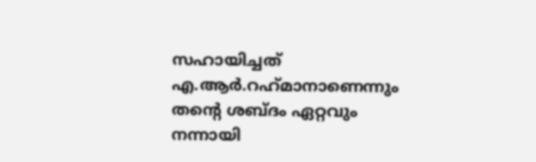സഹായിച്ചത് എ.ആര്‍.റഹ്‌മാനാണെന്നും തന്റെ ശബ്ദം ഏറ്റവും നന്നായി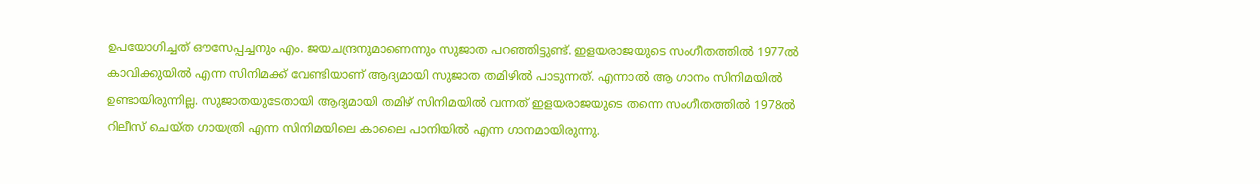ഉപയോഗിച്ചത് ഔസേപ്പച്ചനും എം. ജയചന്ദ്രനുമാണെന്നും സുജാത പറഞ്ഞിട്ടുണ്ട്. ഇളയരാജയുടെ സംഗീതത്തിൽ 1977ൽ കാവിക്കുയിൽ എന്ന സിനിമക്ക് വേണ്ടിയാണ് ആദ്യമായി സുജാത തമിഴിൽ പാടുന്നത്. എന്നാൽ ആ ഗാനം സിനിമയിൽ ഉണ്ടായിരുന്നില്ല. സുജാതയുടേതായി ആദ്യമായി തമിഴ് സിനിമയിൽ വന്നത് ഇളയരാജയുടെ തന്നെ സംഗീതത്തിൽ 1978ൽ റിലീസ് ചെയ്ത ഗായത്രി എന്ന സിനിമയിലെ കാലൈ പാനിയിൽ എന്ന ഗാനമായിരുന്നു.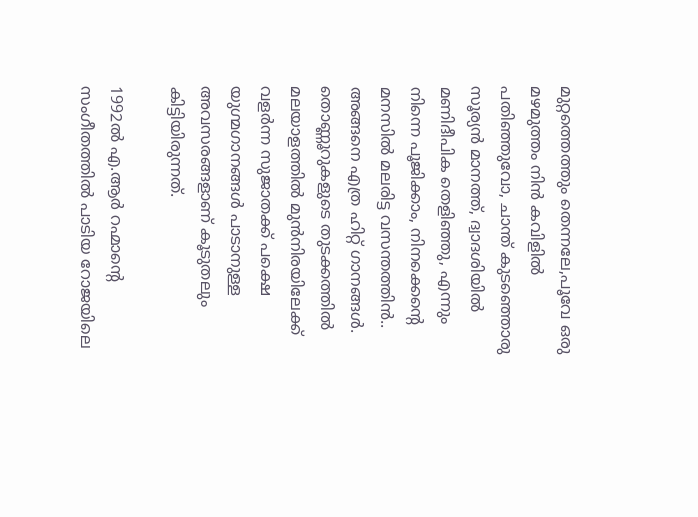മുറ്റത്തെത്തും തെന്നലേ,പൂവേ ഒരു മഴമുത്തം നിൻ കവിളിൽ പതിഞ്ഞുവോ, ചാന്ത് കുടഞ്ഞൊരു സൂര്യൻ മാനത്ത്, ദ്വാദശിയിൽ മണിദീപിക തെളിഞ്ഞു, എന്നും നിന്നെ പൂജിക്കാം, നിനക്കെന്‍റെ മനസിൽ മലരിട്ട വസന്തത്തിൻ.. അങ്ങനെ എത്ര ഹിറ്റ് ഗാനങ്ങൾ. തൊണ്ണൂറുകളുടെ തുടക്കത്തില്‍ മലയാളത്തില്‍ മുന്‍നിരയിലേക്ക് വളര്‍ന്ന സുജാതക്ക് പക്ഷെ യുഗ്മഗാനങ്ങള്‍ പാടാനുള്ള അവസരങ്ങളാണ് കൂടുതലും കിട്ടിയിരുന്നത്.

1992ൽ എ.ആർ റഹ്മാന്റെ സംഗീതത്തിൽ പാടിയ റോജയിലെ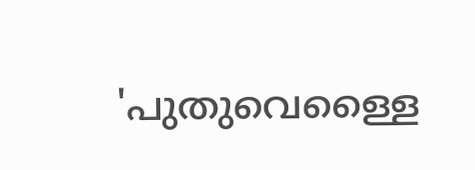'പുതുവെള്ളൈ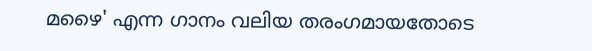മഴൈ' എന്ന ഗാനം വലിയ തരംഗമായതോടെ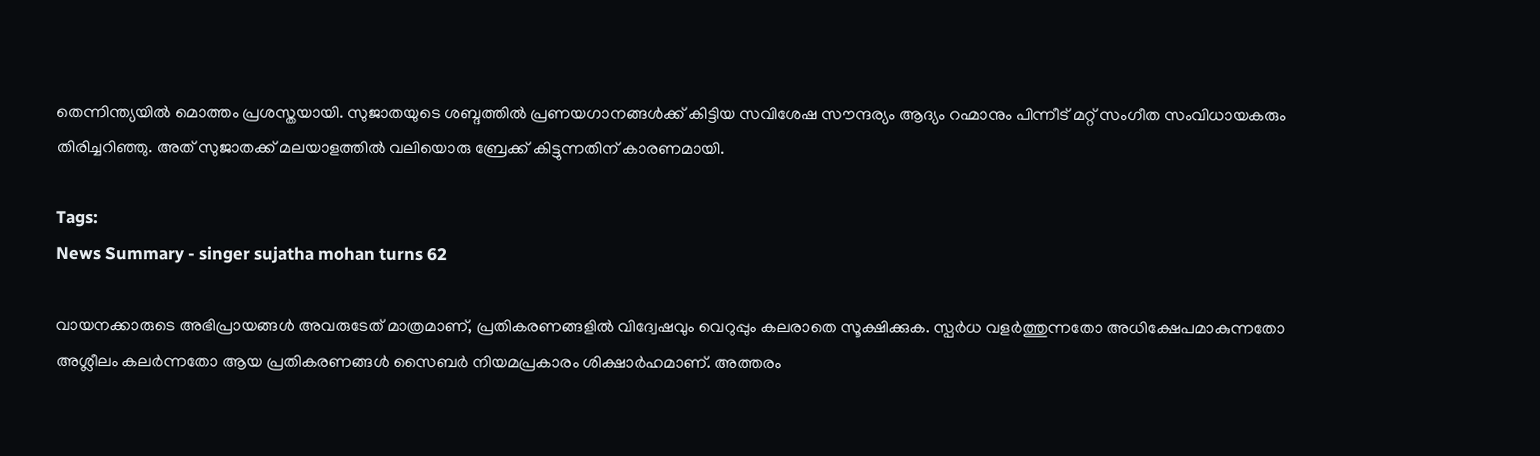തെന്നിന്ത്യയില്‍ മൊത്തം പ്രശസ്തയായി. സുജാതയുടെ ശബ്ദത്തില്‍ പ്രണയഗാനങ്ങള്‍ക്ക് കിട്ടിയ സവിശേഷ സൗന്ദര്യം ആദ്യം റഹ്മാനും പിന്നീട് മറ്റ് സംഗീത സംവിധായകരും തിരിച്ചറിഞ്ഞു. അത് സുജാതക്ക് മലയാളത്തില്‍ വലിയൊരു ബ്രേക്ക് കിട്ടുന്നതിന് കാരണമായി.

Tags:
News Summary - singer sujatha mohan turns 62

വായനക്കാരുടെ അഭിപ്രായങ്ങള്‍ അവരുടേത് മാത്രമാണ്, പ്രതികരണങ്ങളിൽ വിദ്വേഷവും വെറുപ്പും കലരാതെ സൂക്ഷിക്കുക. സ്പർധ വളർത്തുന്നതോ അധിക്ഷേപമാകുന്നതോ അശ്ലീലം കലർന്നതോ ആയ പ്രതികരണങ്ങൾ സൈബർ നിയമപ്രകാരം ശിക്ഷാർഹമാണ്. അത്തരം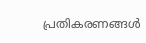പ്രതികരണങ്ങൾ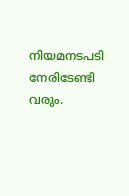നിയമനടപടി നേരിടേണ്ടി വരും.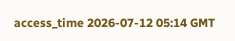access_time 2026-07-12 05:14 GMT